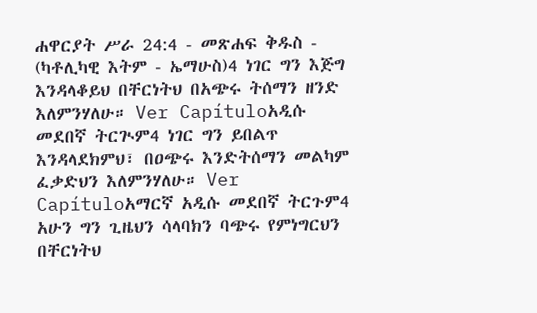ሐዋርያት ሥራ 24:4 - መጽሐፍ ቅዱስ - (ካቶሊካዊ እትም - ኤማሁስ)4 ነገር ግን እጅግ እንዳላቆይህ በቸርነትህ በአጭሩ ትሰማን ዘንድ እለምንሃለሁ። Ver Capítuloአዲሱ መደበኛ ትርጒም4 ነገር ግን ይበልጥ እንዳላደክምህ፣ በዐጭሩ እንድትሰማን መልካም ፈቃድህን እለምንሃለሁ። Ver Capítuloአማርኛ አዲሱ መደበኛ ትርጉም4 አሁን ግን ጊዜህን ሳላባክን ባጭሩ የምነግርህን በቸርነትህ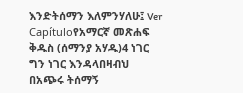እንድትሰማን እለምንሃለሁ፤ Ver Capítuloየአማርኛ መጽሐፍ ቅዱስ (ሰማንያ አሃዱ)4 ነገር ግን ነገር እንዳላበዛብህ በአጭሩ ትሰማኝ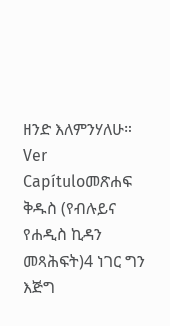ዘንድ እለምንሃለሁ። Ver Capítuloመጽሐፍ ቅዱስ (የብሉይና የሐዲስ ኪዳን መጻሕፍት)4 ነገር ግን እጅግ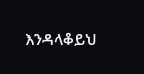እንዳላቆይህ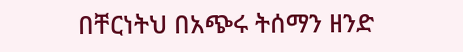በቸርነትህ በአጭሩ ትሰማን ዘንድ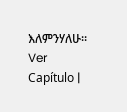እለምንሃለሁ። Ver Capítulo |